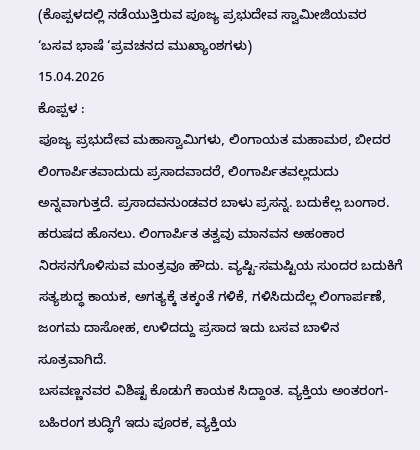(ಕೊಪ್ಪಳದಲ್ಲಿ ನಡೆಯುತ್ತಿರುವ ಪೂಜ್ಯ ಪ್ರಭುದೇವ ಸ್ವಾಮೀಜಿಯವರ ‘ಬಸವ ಭಾಷೆ ‘ಪ್ರವಚನದ ಮುಖ್ಯಾಂಶಗಳು)
15.04.2026
ಕೊಪ್ಪಳ :
ಪೂಜ್ಯ ಪ್ರಭುದೇವ ಮಹಾಸ್ವಾಮಿಗಳು, ಲಿಂಗಾಯತ ಮಹಾಮಠ, ಬೀದರ
ಲಿಂಗಾರ್ಪಿತವಾದುದು ಪ್ರಸಾದವಾದರೆ, ಲಿಂಗಾರ್ಪಿತವಲ್ಲದುದು ಅನ್ನವಾಗುತ್ತದೆ. ಪ್ರಸಾದವನುಂಡವರ ಬಾಳು ಪ್ರಸನ್ನ. ಬದುಕೆಲ್ಲ ಬಂಗಾರ. ಹರುಷದ ಹೊನಲು. ಲಿಂಗಾರ್ಪಿತ ತತ್ವವು ಮಾನವನ ಅಹಂಕಾರ ನಿರಸನಗೊಳಿಸುವ ಮಂತ್ರವೂ ಹೌದು. ವ್ಯಷ್ಟಿ-ಸಮಷ್ಟಿಯ ಸುಂದರ ಬದುಕಿಗೆ ಸತ್ಯಶುದ್ಧ ಕಾಯಕ, ಅಗತ್ಯಕ್ಕೆ ತಕ್ಕಂತೆ ಗಳಿಕೆ, ಗಳಿಸಿದುದೆಲ್ಲ ಲಿಂಗಾರ್ಪಣೆ, ಜಂಗಮ ದಾಸೋಹ, ಉಳಿದದ್ದು ಪ್ರಸಾದ ಇದು ಬಸವ ಬಾಳಿನ ಸೂತ್ರವಾಗಿದೆ.
ಬಸವಣ್ಣನವರ ವಿಶಿಷ್ಟ ಕೊಡುಗೆ ಕಾಯಕ ಸಿದ್ದಾಂತ. ವ್ಯಕ್ತಿಯ ಅಂತರಂಗ-ಬಹಿರಂಗ ಶುದ್ಧಿಗೆ ಇದು ಪೂರಕ, ವ್ಯಕ್ತಿಯ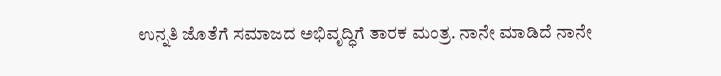ಉನ್ನತಿ ಜೊತೆಗೆ ಸಮಾಜದ ಅಭಿವೃದ್ಧಿಗೆ ತಾರಕ ಮಂತ್ರ. ನಾನೇ ಮಾಡಿದೆ ನಾನೇ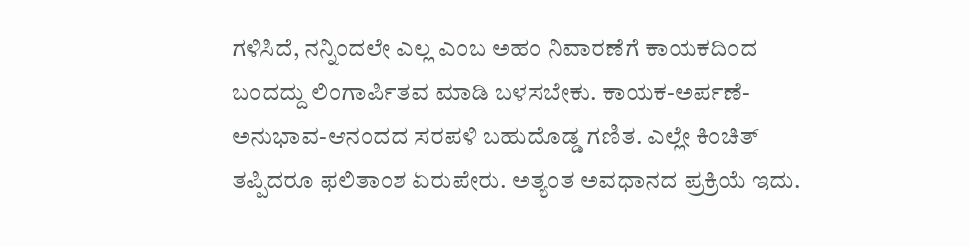ಗಳಿಸಿದೆ, ನನ್ನಿಂದಲೇ ಎಲ್ಲ ಎಂಬ ಅಹಂ ನಿವಾರಣೆಗೆ ಕಾಯಕದಿಂದ ಬಂದದ್ದು ಲಿಂಗಾರ್ಪಿತವ ಮಾಡಿ ಬಳಸಬೇಕು. ಕಾಯಕ-ಅರ್ಪಣೆ-ಅನುಭಾವ-ಆನಂದದ ಸರಪಳಿ ಬಹುದೊಡ್ಡ ಗಣಿತ. ಎಲ್ಲೇ ಕಿಂಚಿತ್ ತಪ್ಪಿದರೂ ಫಲಿತಾಂಶ ಏರುಪೇರು. ಅತ್ಯಂತ ಅವಧಾನದ ಪ್ರಕ್ರಿಯೆ ಇದು.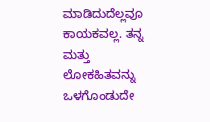ಮಾಡಿದುದೆಲ್ಲವೂ ಕಾಯಕವಲ್ಲ. ತನ್ನ ಮತ್ತು ಲೋಕಹಿತವನ್ನು ಒಳಗೊಂಡುದೇ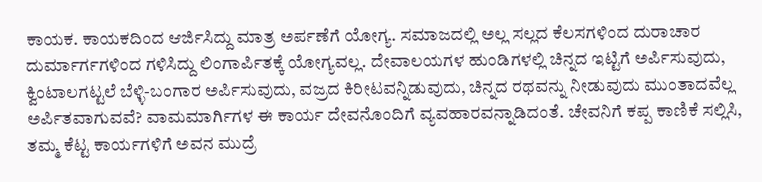ಕಾಯಕ. ಕಾಯಕದಿಂದ ಆರ್ಜಿಸಿದ್ದು ಮಾತ್ರ ಅರ್ಪಣೆಗೆ ಯೋಗ್ಯ. ಸಮಾಜದಲ್ಲಿ ಅಲ್ಲ ಸಲ್ಲದ ಕೆಲಸಗಳಿಂದ ದುರಾಚಾರ ದುರ್ಮಾರ್ಗಗಳಿಂದ ಗಳಿಸಿದ್ದು ಲಿಂಗಾರ್ಪಿತಕ್ಕೆ ಯೋಗ್ಯವಲ್ಲ. ದೇವಾಲಯಗಳ ಹುಂಡಿಗಳಲ್ಲಿ ಚಿನ್ನದ ಇಟ್ಟಿಗೆ ಅರ್ಪಿಸುವುದು, ಕ್ವಿಂಟಾಲಗಟ್ಟಲೆ ಬೆಳ್ಳಿ-ಬಂಗಾರ ಅರ್ಪಿಸುವುದು, ವಜ್ರದ ಕಿರೀಟವನ್ನಿಡುವುದು, ಚಿನ್ನದ ರಥವನ್ನು ನೀಡುವುದು ಮುಂತಾದವೆಲ್ಲ ಅರ್ಪಿತವಾಗುವವೆ? ವಾಮಮಾರ್ಗಿಗಳ ಈ ಕಾರ್ಯ ದೇವನೊಂದಿಗೆ ವ್ಯವಹಾರವನ್ನಾಡಿದಂತೆ. ಚೇವನಿಗೆ ಕಪ್ಪ ಕಾಣಿಕೆ ಸಲ್ಲಿಸಿ, ತಮ್ಮ ಕೆಟ್ಟ ಕಾರ್ಯಗಳಿಗೆ ಅವನ ಮುದ್ರೆ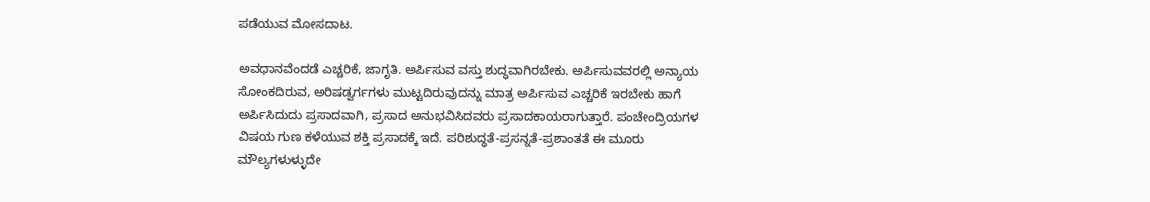ಪಡೆಯುವ ಮೋಸದಾಟ.

ಅವಧಾನವೆಂದಡೆ ಎಚ್ಚರಿಕೆ, ಜಾಗೃತಿ. ಅರ್ಪಿಸುವ ವಸ್ತು ಶುದ್ಧವಾಗಿರಬೇಕು. ಅರ್ಪಿಸುವವರಲ್ಲಿ ಅನ್ಯಾಯ ಸೋಂಕದಿರುವ, ಅರಿಷಡ್ವರ್ಗಗಳು ಮುಟ್ಟದಿರುವುದನ್ನು ಮಾತ್ರ ಅರ್ಪಿಸುವ ಎಚ್ಚರಿಕೆ ಇರಬೇಕು ಹಾಗೆ ಅರ್ಪಿಸಿದುದು ಪ್ರಸಾದವಾಗಿ, ಪ್ರಸಾದ ಅನುಭವಿಸಿದವರು ಪ್ರಸಾದಕಾಯರಾಗುತ್ತಾರೆ. ಪಂಚೇಂದ್ರಿಯಗಳ ವಿಷಯ ಗುಣ ಕಳೆಯುವ ಶಕ್ತಿ ಪ್ರಸಾದಕ್ಕೆ ಇದೆ. ಪರಿಶುದ್ಧತೆ-ಪ್ರಸನ್ನತೆ-ಪ್ರಶಾಂತತೆ ಈ ಮೂರು ಮೌಲ್ಯಗಳುಳ್ಳುದೇ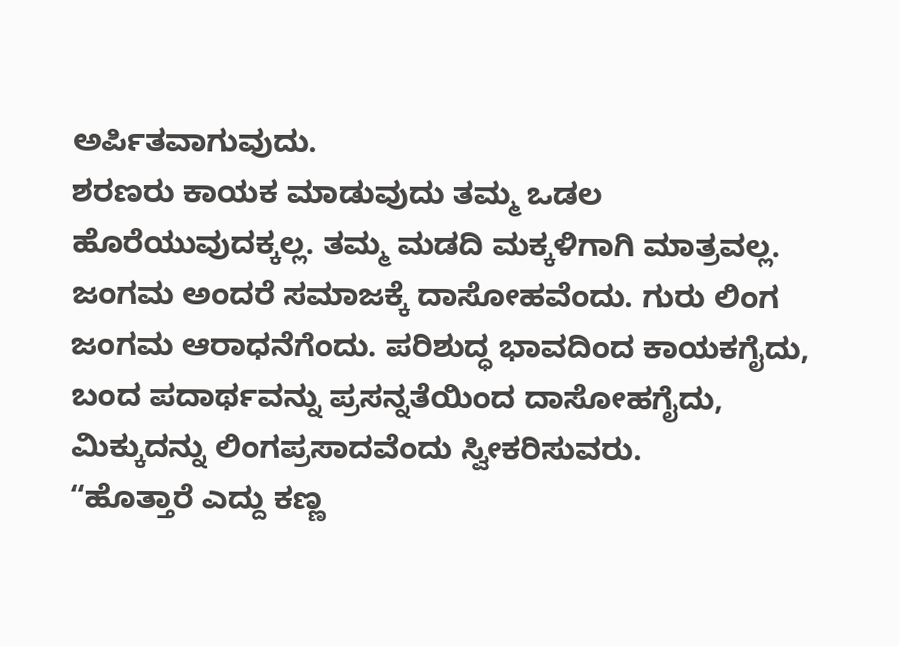ಅರ್ಪಿತವಾಗುವುದು.
ಶರಣರು ಕಾಯಕ ಮಾಡುವುದು ತಮ್ಮ ಒಡಲ ಹೊರೆಯುವುದಕ್ಕಲ್ಲ. ತಮ್ಮ ಮಡದಿ ಮಕ್ಕಳಿಗಾಗಿ ಮಾತ್ರವಲ್ಲ. ಜಂಗಮ ಅಂದರೆ ಸಮಾಜಕ್ಕೆ ದಾಸೋಹವೆಂದು. ಗುರು ಲಿಂಗ ಜಂಗಮ ಆರಾಧನೆಗೆಂದು. ಪರಿಶುದ್ಧ ಭಾವದಿಂದ ಕಾಯಕಗೈದು, ಬಂದ ಪದಾರ್ಥವನ್ನು ಪ್ರಸನ್ನತೆಯಿಂದ ದಾಸೋಹಗೈದು, ಮಿಕ್ಕುದನ್ನು ಲಿಂಗಪ್ರಸಾದವೆಂದು ಸ್ವೀಕರಿಸುವರು.
“ಹೊತ್ತಾರೆ ಎದ್ದು ಕಣ್ಣ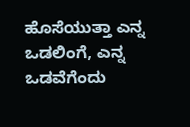ಹೊಸೆಯುತ್ತಾ ಎನ್ನ ಒಡಲಿಂಗೆ, ಎನ್ನ ಒಡವೆಗೆಂದು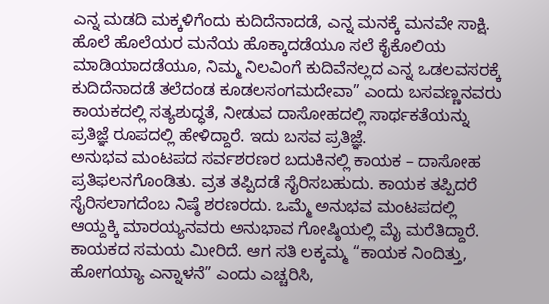ಎನ್ನ ಮಡದಿ ಮಕ್ಕಳಿಗೆಂದು ಕುದಿದೆನಾದಡೆ, ಎನ್ನ ಮನಕ್ಕೆ ಮನವೇ ಸಾಕ್ಷಿ. ಹೊಲೆ ಹೊಲೆಯರ ಮನೆಯ ಹೊಕ್ಕಾದಡೆಯೂ ಸಲೆ ಕೈಕೊಲಿಯ ಮಾಡಿಯಾದಡೆಯೂ, ನಿಮ್ಮ ನಿಲವಿಂಗೆ ಕುದಿವೆನಲ್ಲದ ಎನ್ನ ಒಡಲವಸರಕ್ಕೆ ಕುದಿದೆನಾದಡೆ ತಲೆದಂಡ ಕೂಡಲಸಂಗಮದೇವಾ” ಎಂದು ಬಸವಣ್ಣನವರು ಕಾಯಕದಲ್ಲಿ ಸತ್ಯಶುದ್ಧತೆ, ನೀಡುವ ದಾಸೋಹದಲ್ಲಿ ಸಾರ್ಥಕತೆಯನ್ನು ಪ್ರತಿಜ್ಞೆ ರೂಪದಲ್ಲಿ ಹೇಳಿದ್ದಾರೆ. ಇದು ಬಸವ ಪ್ರತಿಜ್ಞೆ.
ಅನುಭವ ಮಂಟಪದ ಸರ್ವಶರಣರ ಬದುಕಿನಲ್ಲಿ ಕಾಯಕ – ದಾಸೋಹ ಪ್ರತಿಫಲನಗೊಂಡಿತು. ವ್ರತ ತಪ್ಪಿದಡೆ ಸೈರಿಸಬಹುದು. ಕಾಯಕ ತಪ್ಪಿದರೆ ಸೈರಿಸಲಾಗದೆಂಬ ನಿಷ್ಠೆ ಶರಣರದು. ಒಮ್ಮೆ ಅನುಭವ ಮಂಟಪದಲ್ಲಿ ಆಯ್ದಕ್ಕಿ ಮಾರಯ್ಯನವರು ಅನುಭಾವ ಗೋಷ್ಠಿಯಲ್ಲಿ ಮೈ ಮರೆತಿದ್ದಾರೆ. ಕಾಯಕದ ಸಮಯ ಮೀರಿದೆ. ಆಗ ಸತಿ ಲಕ್ಕಮ್ಮ “ಕಾಯಕ ನಿಂದಿತ್ತು, ಹೋಗಯ್ಯಾ ಎನ್ನಾಳನೆ” ಎಂದು ಎಚ್ಚರಿಸಿ,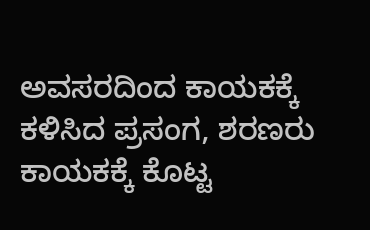ಅವಸರದಿಂದ ಕಾಯಕಕ್ಕೆ ಕಳಿಸಿದ ಪ್ರಸಂಗ, ಶರಣರು ಕಾಯಕಕ್ಕೆ ಕೊಟ್ಟ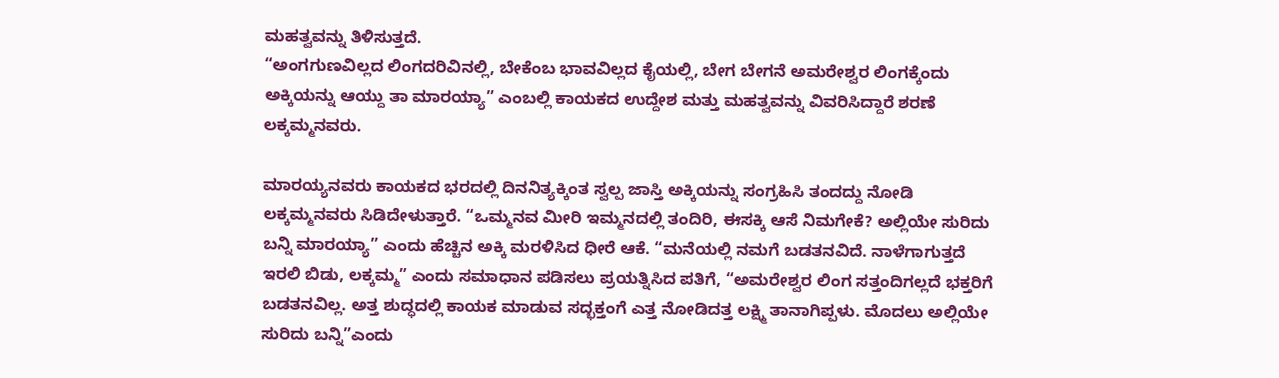ಮಹತ್ವವನ್ನು ತಿಳಿಸುತ್ತದೆ.
“ಅಂಗಗುಣವಿಲ್ಲದ ಲಿಂಗದರಿವಿನಲ್ಲಿ, ಬೇಕೆಂಬ ಭಾವವಿಲ್ಲದ ಕೈಯಲ್ಲಿ, ಬೇಗ ಬೇಗನೆ ಅಮರೇಶ್ವರ ಲಿಂಗಕ್ಕೆಂದು ಅಕ್ಕಿಯನ್ನು ಆಯ್ದು ತಾ ಮಾರಯ್ಯಾ” ಎಂಬಲ್ಲಿ ಕಾಯಕದ ಉದ್ದೇಶ ಮತ್ತು ಮಹತ್ವವನ್ನು ವಿವರಿಸಿದ್ದಾರೆ ಶರಣೆ ಲಕ್ಕಮ್ಮನವರು.

ಮಾರಯ್ಯನವರು ಕಾಯಕದ ಭರದಲ್ಲಿ ದಿನನಿತ್ಯಕ್ಕಿಂತ ಸ್ವಲ್ಪ ಜಾಸ್ತಿ ಅಕ್ಕಿಯನ್ನು ಸಂಗ್ರಹಿಸಿ ತಂದದ್ದು ನೋಡಿ ಲಕ್ಕಮ್ಮನವರು ಸಿಡಿದೇಳುತ್ತಾರೆ. “ಒಮ್ಮನವ ಮೀರಿ ಇಮ್ಮನದಲ್ಲಿ ತಂದಿರಿ, ಈಸಕ್ಕಿ ಆಸೆ ನಿಮಗೇಕೆ? ಅಲ್ಲಿಯೇ ಸುರಿದು ಬನ್ನಿ ಮಾರಯ್ಯಾ” ಎಂದು ಹೆಚ್ಚಿನ ಅಕ್ಕಿ ಮರಳಿಸಿದ ಧೀರೆ ಆಕೆ. “ಮನೆಯಲ್ಲಿ ನಮಗೆ ಬಡತನವಿದೆ. ನಾಳೆಗಾಗುತ್ತದೆ ಇರಲಿ ಬಿಡು, ಲಕ್ಕಮ್ಮ” ಎಂದು ಸಮಾಧಾನ ಪಡಿಸಲು ಪ್ರಯತ್ನಿಸಿದ ಪತಿಗೆ, “ಅಮರೇಶ್ವರ ಲಿಂಗ ಸತ್ತಂದಿಗಲ್ಲದೆ ಭಕ್ತರಿಗೆ ಬಡತನವಿಲ್ಲ. ಅತ್ತ ಶುದ್ಧದಲ್ಲಿ ಕಾಯಕ ಮಾಡುವ ಸದ್ಭಕ್ತಂಗೆ ಎತ್ತ ನೋಡಿದತ್ತ ಲಕ್ಷ್ಮಿ ತಾನಾಗಿಪ್ಪಳು. ಮೊದಲು ಅಲ್ಲಿಯೇ ಸುರಿದು ಬನ್ನಿ”ಎಂದು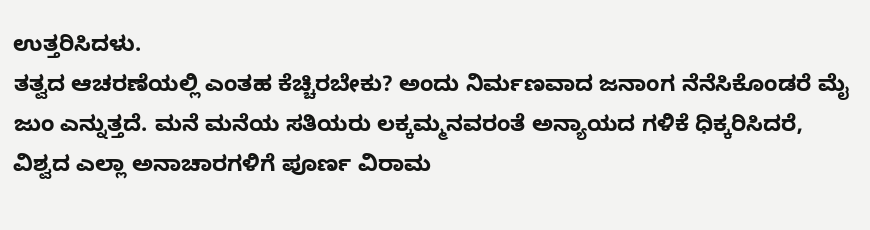ಉತ್ತರಿಸಿದಳು.
ತತ್ವದ ಆಚರಣೆಯಲ್ಲಿ ಎಂತಹ ಕೆಚ್ಚಿರಬೇಕು? ಅಂದು ನಿರ್ಮಣವಾದ ಜನಾಂಗ ನೆನೆಸಿಕೊಂಡರೆ ಮೈ ಜುಂ ಎನ್ನುತ್ತದೆ. ಮನೆ ಮನೆಯ ಸತಿಯರು ಲಕ್ಕಮ್ಮನವರಂತೆ ಅನ್ಯಾಯದ ಗಳಿಕೆ ಧಿಕ್ಕರಿಸಿದರೆ, ವಿಶ್ವದ ಎಲ್ಲಾ ಅನಾಚಾರಗಳಿಗೆ ಪೂರ್ಣ ವಿರಾಮ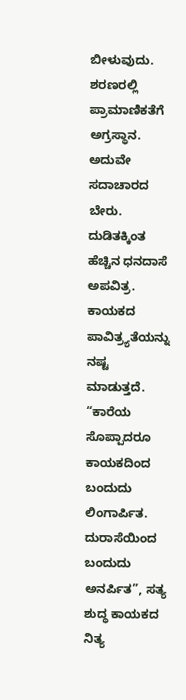ಬೀಳುವುದು.
ಶರಣರಲ್ಲಿ ಪ್ರಾಮಾಣಿಕತೆಗೆ ಅಗ್ರಸ್ಥಾನ. ಅದುವೇ ಸದಾಚಾರದ ಬೇರು. ದುಡಿತಕ್ಕಿಂತ ಹೆಚ್ಚಿನ ಧನದಾಸೆ ಅಪವಿತ್ರ. ಕಾಯಕದ ಪಾವಿತ್ರ್ಯತೆಯನ್ನು ನಷ್ಟ ಮಾಡುತ್ತದೆ. “ಕಾರೆಯ ಸೊಪ್ಪಾದರೂ ಕಾಯಕದಿಂದ ಬಂದುದು ಲಿಂಗಾರ್ಪಿತ. ದುರಾಸೆಯಿಂದ ಬಂದುದು ಅನರ್ಪಿತ”, ಸತ್ಯ ಶುದ್ಧ ಕಾಯಕದ ನಿತ್ಯ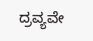ದ್ರವ್ಯವೇ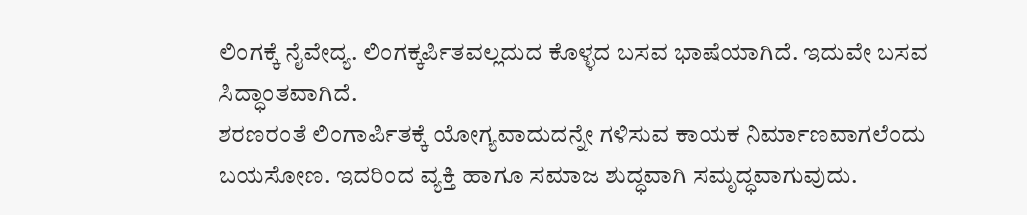ಲಿಂಗಕ್ಕೆ ನೈವೇದ್ಯ. ಲಿಂಗಕ್ಕರ್ಪಿತವಲ್ಲದುದ ಕೊಳ್ಳದ ಬಸವ ಭಾಷೆಯಾಗಿದೆ. ಇದುವೇ ಬಸವ ಸಿದ್ಧಾಂತವಾಗಿದೆ.
ಶರಣರಂತೆ ಲಿಂಗಾರ್ಪಿತಕ್ಕೆ ಯೋಗ್ಯವಾದುದನ್ನೇ ಗಳಿಸುವ ಕಾಯಕ ನಿರ್ಮಾಣವಾಗಲೆಂದು ಬಯಸೋಣ. ಇದರಿಂದ ವ್ಯಕ್ತಿ ಹಾಗೂ ಸಮಾಜ ಶುದ್ಧವಾಗಿ ಸಮೃದ್ಧವಾಗುವುದು.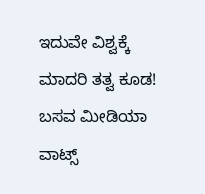ಇದುವೇ ವಿಶ್ವಕ್ಕೆ ಮಾದರಿ ತತ್ವ ಕೂಡ!
ಬಸವ ಮೀಡಿಯಾ ವಾಟ್ಸ್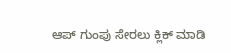ಆಪ್ ಗುಂಪು ಸೇರಲು ಕ್ಲಿಕ್ ಮಾಡಿ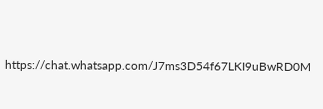https://chat.whatsapp.com/J7ms3D54f67LKI9uBwRD0M